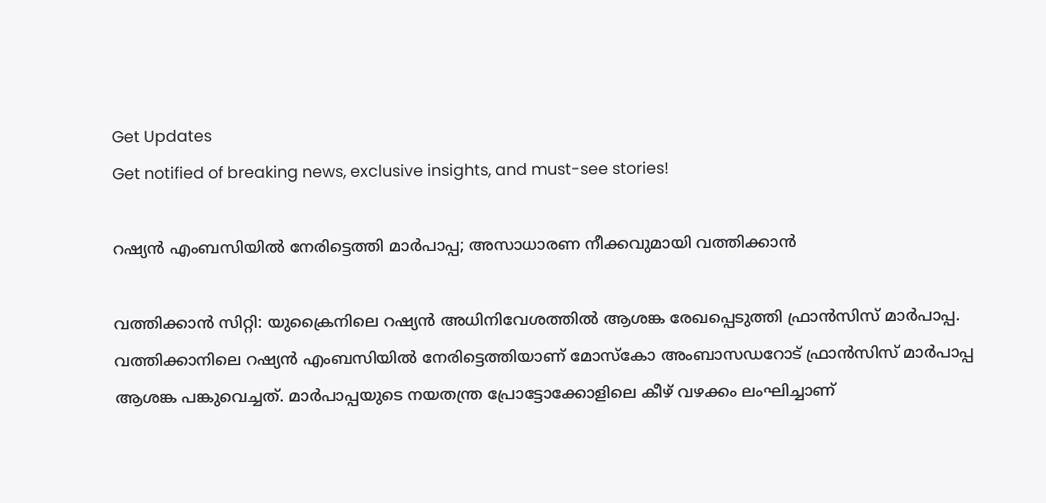Get Updates
Get notified of breaking news, exclusive insights, and must-see stories!

റഷ്യന്‍ എംബസിയില്‍ നേരിട്ടെത്തി മാര്‍പാപ്പ; അസാധാരണ നീക്കവുമായി വത്തിക്കാന്‍

വത്തിക്കാന്‍ സിറ്റി: യുക്രൈനിലെ റഷ്യന്‍ അധിനിവേശത്തില്‍ ആശങ്ക രേഖപ്പെടുത്തി ഫ്രാന്‍സിസ് മാര്‍പാപ്പ. വത്തിക്കാനിലെ റഷ്യന്‍ എംബസിയില്‍ നേരിട്ടെത്തിയാണ് മോസ്‌കോ അംബാസഡറോട് ഫ്രാന്‍സിസ് മാര്‍പാപ്പ ആശങ്ക പങ്കുവെച്ചത്. മാര്‍പാപ്പയുടെ നയതന്ത്ര പ്രോട്ടോക്കോളിലെ കീഴ് വഴക്കം ലംഘിച്ചാണ്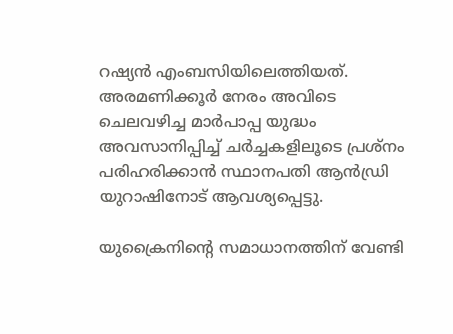റഷ്യന്‍ എംബസിയിലെത്തിയത്. അരമണിക്കൂര്‍ നേരം അവിടെ ചെലവഴിച്ച മാര്‍പാപ്പ യുദ്ധം അവസാനിപ്പിച്ച് ചര്‍ച്ചകളിലൂടെ പ്രശ്‌നം പരിഹരിക്കാന്‍ സ്ഥാനപതി ആന്‍ഡ്രി യുറാഷിനോട് ആവശ്യപ്പെട്ടു.

യുക്രൈനിന്റെ സമാധാനത്തിന് വേണ്ടി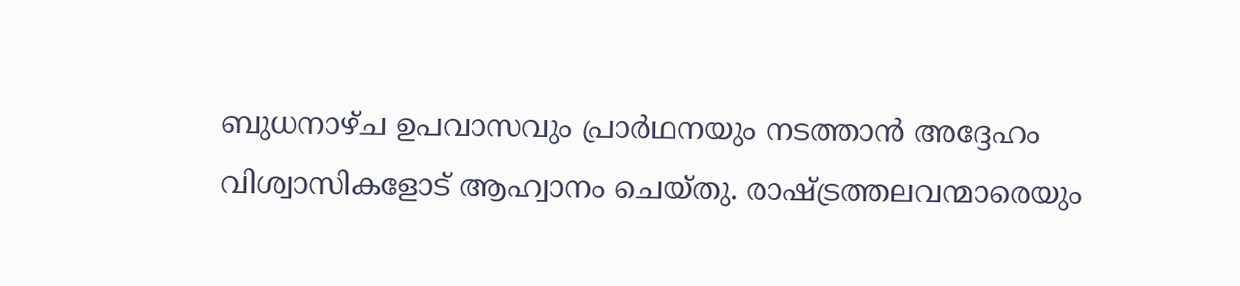ബുധനാഴ്ച ഉപവാസവും പ്രാര്‍ഥനയും നടത്താന്‍ അദ്ദേഹം വിശ്വാസികളോട് ആഹ്വാനം ചെയ്തു. രാഷ്ട്രത്തലവന്മാരെയും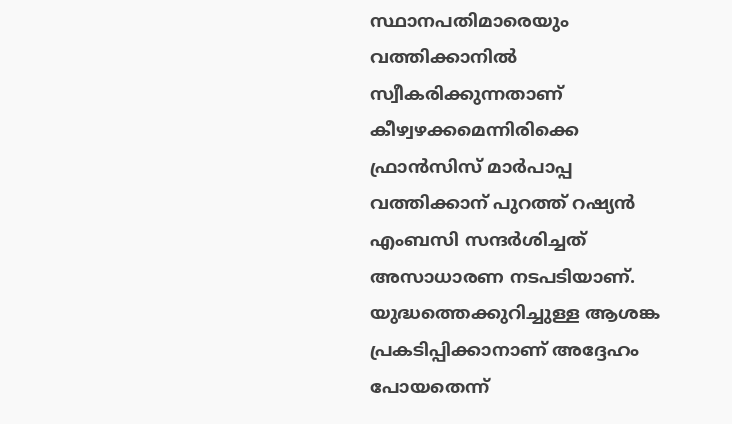സ്ഥാനപതിമാരെയും വത്തിക്കാനില്‍ സ്വീകരിക്കുന്നതാണ് കീഴ്വഴക്കമെന്നിരിക്കെ ഫ്രാന്‍സിസ് മാര്‍പാപ്പ വത്തിക്കാന് പുറത്ത് റഷ്യന്‍ എംബസി സന്ദര്‍ശിച്ചത് അസാധാരണ നടപടിയാണ്. യുദ്ധത്തെക്കുറിച്ചുള്ള ആശങ്ക പ്രകടിപ്പിക്കാനാണ് അദ്ദേഹം പോയതെന്ന്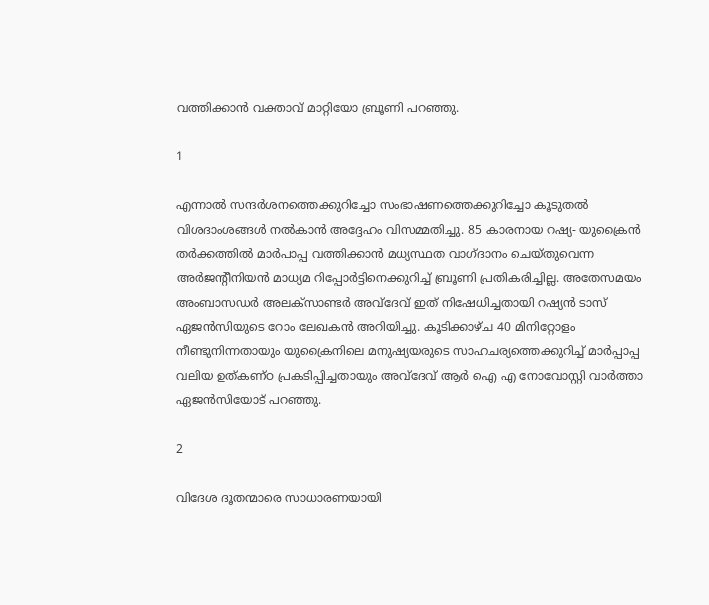വത്തിക്കാന്‍ വക്താവ് മാറ്റിയോ ബ്രൂണി പറഞ്ഞു.

1

എന്നാല്‍ സന്ദര്‍ശനത്തെക്കുറിച്ചോ സംഭാഷണത്തെക്കുറിച്ചോ കൂടുതല്‍ വിശദാംശങ്ങള്‍ നല്‍കാന്‍ അദ്ദേഹം വിസമ്മതിച്ചു. 85 കാരനായ റഷ്യ- യുക്രൈന്‍ തര്‍ക്കത്തില്‍ മാര്‍പാപ്പ വത്തിക്കാന്‍ മധ്യസ്ഥത വാഗ്ദാനം ചെയ്തുവെന്ന അര്‍ജന്റീനിയന്‍ മാധ്യമ റിപ്പോര്‍ട്ടിനെക്കുറിച്ച് ബ്രൂണി പ്രതികരിച്ചില്ല. അതേസമയം അംബാസഡര്‍ അലക്‌സാണ്ടര്‍ അവ്‌ദേവ് ഇത് നിഷേധിച്ചതായി റഷ്യന്‍ ടാസ് ഏജന്‍സിയുടെ റോം ലേഖകന്‍ അറിയിച്ചു. കൂടിക്കാഴ്ച 40 മിനിറ്റോളം നീണ്ടുനിന്നതായും യുക്രൈനിലെ മനുഷ്യയരുടെ സാഹചര്യത്തെക്കുറിച്ച് മാര്‍പ്പാപ്പ വലിയ ഉത്കണ്ഠ പ്രകടിപ്പിച്ചതായും അവ്‌ദേവ് ആര്‍ ഐ എ നോവോസ്റ്റി വാര്‍ത്താ ഏജന്‍സിയോട് പറഞ്ഞു.

2

വിദേശ ദൂതന്മാരെ സാധാരണയായി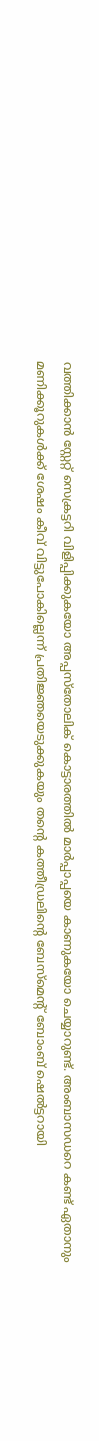വത്തിക്കാന്‍ സ്റ്റേറ്റ് സെക്രട്ടറി വിളിപ്പിക്കുകയോ അപ്പസ്‌തോലിക് കൊട്ടാരത്തില്‍ മാര്‍പ്പാപ്പയെ കാണുകയോ ചെയ്യാറുണ്ട്. അംബാസഡറെ കണ്ട് ഏതാനും മണിക്കൂറുകള്‍ക്ക് ശേഷം കീവ് വിട്ടുപോകില്ലെന്ന് പ്രതിജ്ഞയെടുക്കുകയും തന്റെ കത്തീഡ്രലിന്റെ ബേസ്മെന്റ് ബോംബ് ഷെല്‍ട്ടറായി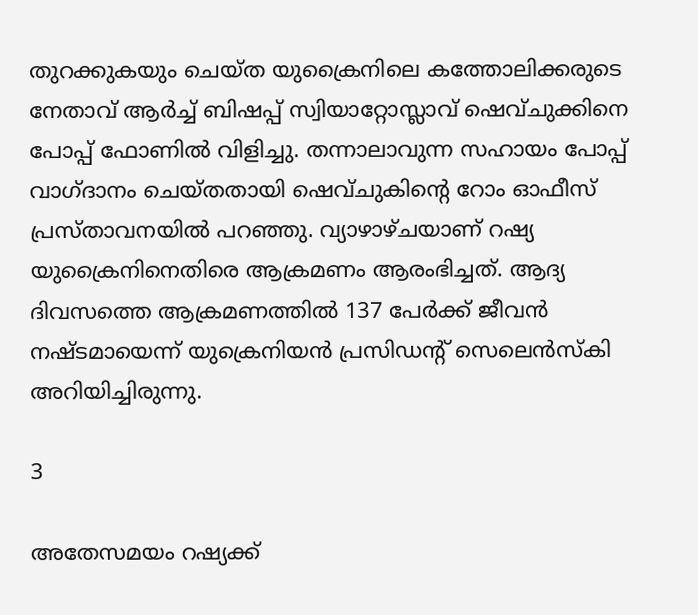തുറക്കുകയും ചെയ്ത യുക്രൈനിലെ കത്തോലിക്കരുടെ നേതാവ് ആര്‍ച്ച് ബിഷപ്പ് സ്വിയാറ്റോസ്ലാവ് ഷെവ്ചുക്കിനെ പോപ്പ് ഫോണില്‍ വിളിച്ചു. തന്നാലാവുന്ന സഹായം പോപ്പ് വാഗ്ദാനം ചെയ്തതായി ഷെവ്ചുകിന്റെ റോം ഓഫീസ് പ്രസ്താവനയില്‍ പറഞ്ഞു. വ്യാഴാഴ്ചയാണ് റഷ്യ യുക്രൈനിനെതിരെ ആക്രമണം ആരംഭിച്ചത്. ആദ്യ ദിവസത്തെ ആക്രമണത്തില്‍ 137 പേര്‍ക്ക് ജീവന്‍ നഷ്ടമായെന്ന് യുക്രെനിയന്‍ പ്രസിഡന്റ് സെലെന്‍സ്‌കി അറിയിച്ചിരുന്നു.

3

അതേസമയം റഷ്യക്ക്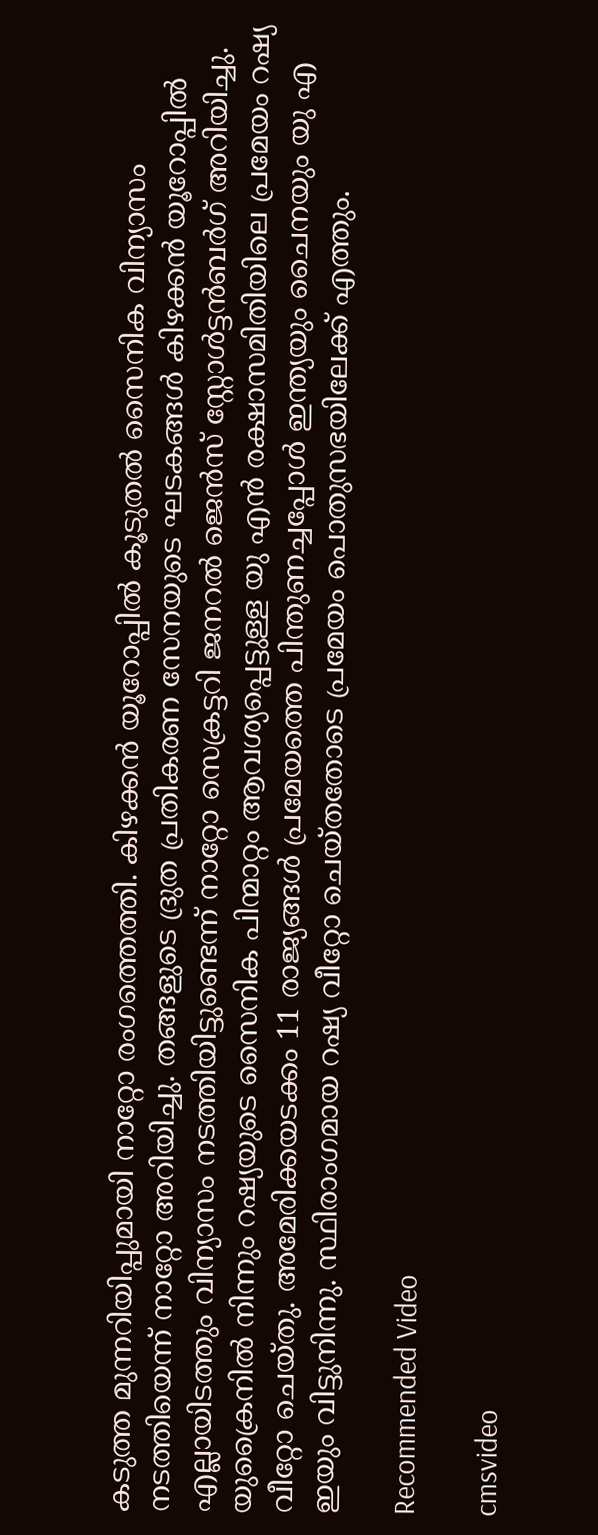കടുത്ത മുന്നറിയിപ്പുമായി നാറ്റോ രംഗത്തെത്തി. കിഴക്കന്‍ യൂറോപ്പില്‍ കൂടുതല്‍ സൈനിക വിന്യാസം നടത്തിയെന്ന് നാറ്റോ അറിയിച്ചു. തങ്ങളുടെ ദ്രുത പ്രതികരണ സേനയുടെ ഘടകങ്ങള്‍ കിഴക്കന്‍ യൂറോപ്പില്‍ എല്ലായിടത്തും വിന്യാസം നടത്തിയിട്ടുണ്ടെന്ന് നാറ്റോ സെക്രട്ടറി ജനറല്‍ ജെന്‍സ് സ്റ്റോള്‍ട്ടന്‍ബര്‍ഗ് അറിയിച്ചു. യുക്രൈനില്‍ നിന്നും റഷ്യയുടെ സൈനിക പിന്മാറ്റം ആവശ്യപ്പെട്ടുള്ള യു എന്‍ രക്ഷാസമിതിയിലെ പ്രമേയം റഷ്യ വീറ്റോ ചെയ്തു. അമേരിക്കയടക്കം 11 രാജ്യങ്ങള്‍ പ്രമേയത്തെ പിന്തുണച്ചപ്പോള്‍ ഇന്ത്യയും ചൈനയും യു എ ഇയും വിട്ടുനിന്നു. സ്ഥിരാംഗമായ റഷ്യ വീറ്റോ ചെയ്തതോടെ പ്രമേയം പൊതുസഭയിലേക്ക് എത്തും.

Recommended Video

cmsvideo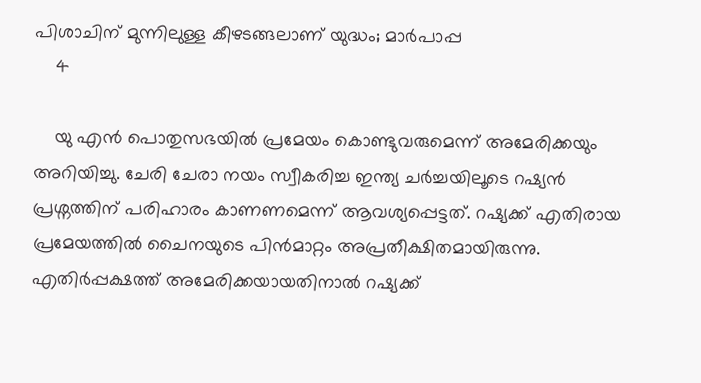പിശാചിന് മുന്നിലുള്ള കീഴടങ്ങലാണ് യുദ്ധം; മാര്‍പാപ്പ
    4

    യു എന്‍ പൊതുസഭയില്‍ പ്രമേയം കൊണ്ടുവരുമെന്ന് അമേരിക്കയും അറിയിച്ചു. ചേരി ചേരാ നയം സ്വീകരിച്ച ഇന്ത്യ ചര്‍ച്ചയിലൂടെ റഷ്യന്‍ പ്രശ്നത്തിന് പരിഹാരം കാണണമെന്ന് ആവശ്യപ്പെട്ടത്. റഷ്യക്ക് എതിരായ പ്രമേയത്തില്‍ ചൈനയുടെ പിന്‍മാറ്റം അപ്രതീക്ഷിതമായിരുന്നു. എതിര്‍പ്പക്ഷത്ത് അമേരിക്കയായതിനാല്‍ റഷ്യക്ക്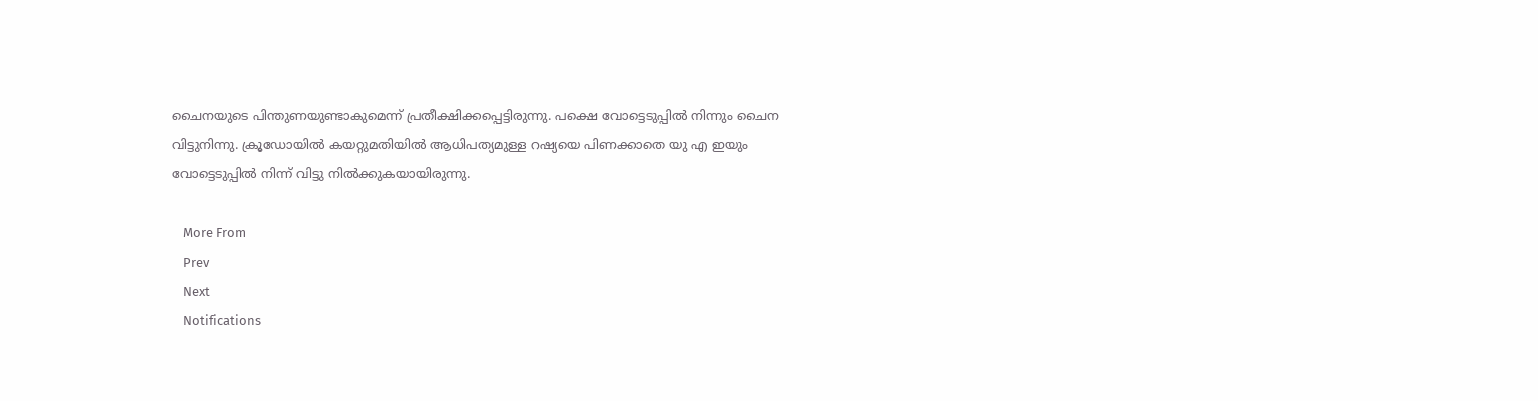ചൈനയുടെ പിന്തുണയുണ്ടാകുമെന്ന് പ്രതീക്ഷിക്കപ്പെട്ടിരുന്നു. പക്ഷെ വോട്ടെടുപ്പില്‍ നിന്നും ചൈന വിട്ടുനിന്നു. ക്രൂഡോയില്‍ കയറ്റുമതിയില്‍ ആധിപത്യമുള്ള റഷ്യയെ പിണക്കാതെ യു എ ഇയും വോട്ടെടുപ്പില്‍ നിന്ന് വിട്ടു നില്‍ക്കുകയായിരുന്നു.

    More From
    Prev
    Next
    Notifications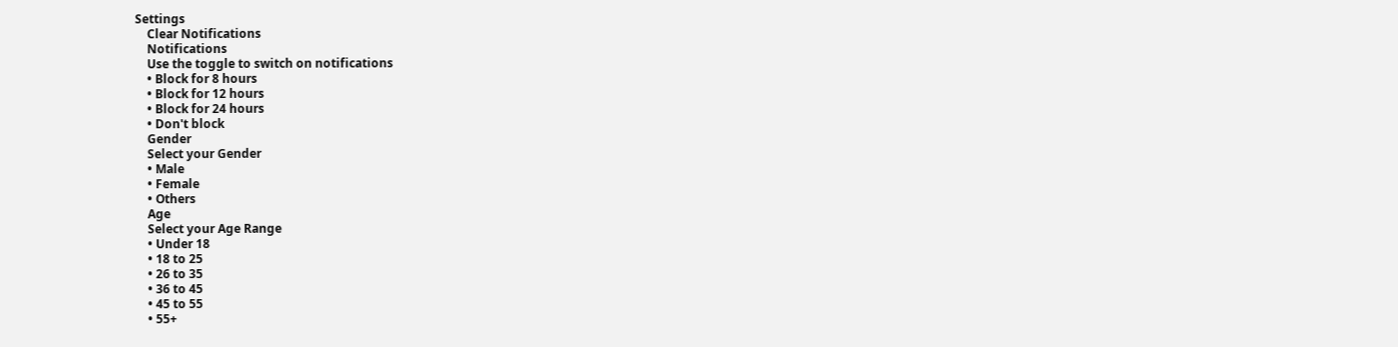Settings
    Clear Notifications
    Notifications
    Use the toggle to switch on notifications
    • Block for 8 hours
    • Block for 12 hours
    • Block for 24 hours
    • Don't block
    Gender
    Select your Gender
    • Male
    • Female
    • Others
    Age
    Select your Age Range
    • Under 18
    • 18 to 25
    • 26 to 35
    • 36 to 45
    • 45 to 55
    • 55+